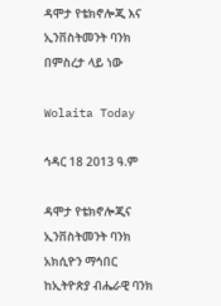ዳሞታ የቴክኖሎጂ እና ኢንቨስትመንት ባንክ በምስረታ ላይ ነው

Wolaita Today

ኅዳር 18 2013 ዓ.ም

ዳሞታ የቴክኖሎጂና ኢንቨስትመንት ባንክ አክሲዮን ማኅበር ከኢትዮጵያ ብሔራዊ ባንክ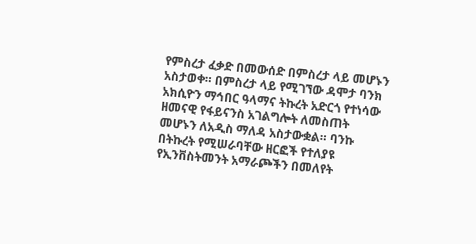የምስረታ ፈቃድ በመውሰድ በምስረታ ላይ መሆኑን አስታወቀ። በምስረታ ላይ የሚገኘው ዳሞታ ባንክ አክሲዮን ማኅበር ዓላማና ትኩረት አድርጎ የተነሳው ዘመናዊ የፋይናንስ አገልግሎት ለመስጠት መሆኑን ለአዲስ ማለዳ አስታውቋል። ባንኩ በትኩረት የሚሠራባቸው ዘርፎች የተለያዩ የኢንቨስትመንት አማራጮችን በመለየት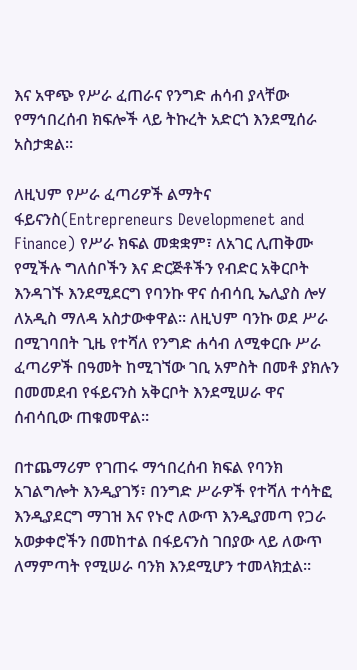እና አዋጭ የሥራ ፈጠራና የንግድ ሐሳብ ያላቸው የማኅበረሰብ ክፍሎች ላይ ትኩረት አድርጎ እንደሚሰራ አስታቋል።

ለዚህም የሥራ ፈጣሪዎች ልማትና ፋይናንስ(Entrepreneurs Developmenet and Finance) የሥራ ክፍል መቋቋም፣ ለአገር ሊጠቅሙ የሚችሉ ግለሰቦችን እና ድርጅቶችን የብድር አቅርቦት እንዳገኙ እንደሚደርግ የባንኩ ዋና ሰብሳቢ ኤሊያስ ሎሃ ለአዲስ ማለዳ አስታውቀዋል። ለዚህም ባንኩ ወደ ሥራ በሚገባበት ጊዜ የተሻለ የንግድ ሐሳብ ለሚቀርቡ ሥራ ፈጣሪዎች በዓመት ከሚገኘው ገቢ አምስት በመቶ ያክሉን በመመደብ የፋይናንስ አቅርቦት እንደሚሠራ ዋና ሰብሳቢው ጠቁመዋል።

በተጨማሪም የገጠሩ ማኅበረሰብ ክፍል የባንክ አገልግሎት እንዲያገኝ፣ በንግድ ሥራዎች የተሻለ ተሳትፎ እንዲያደርግ ማገዝ እና የኑሮ ለውጥ እንዲያመጣ የጋራ አወቃቀሮችን በመከተል በፋይናንስ ገበያው ላይ ለውጥ ለማምጣት የሚሠራ ባንክ እንደሚሆን ተመላክቷል።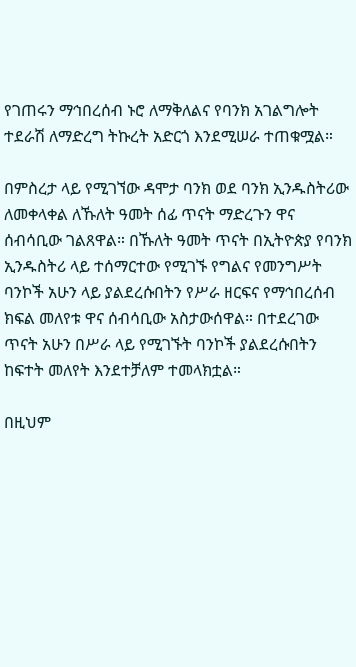የገጠሩን ማኅበረሰብ ኑሮ ለማቅለልና የባንክ አገልግሎት ተደራሽ ለማድረግ ትኩረት አድርጎ እንደሚሠራ ተጠቁሟል።

በምስረታ ላይ የሚገኘው ዳሞታ ባንክ ወደ ባንክ ኢንዱስትሪው ለመቀላቀል ለኹለት ዓመት ሰፊ ጥናት ማድረጉን ዋና ሰብሳቢው ገልጸዋል። በኹለት ዓመት ጥናት በኢትዮጵያ የባንክ ኢንዱስትሪ ላይ ተሰማርተው የሚገኙ የግልና የመንግሥት ባንኮች አሁን ላይ ያልደረሱበትን የሥራ ዘርፍና የማኅበረሰብ ክፍል መለየቱ ዋና ሰብሳቢው አስታውሰዋል። በተደረገው ጥናት አሁን በሥራ ላይ የሚገኙት ባንኮች ያልደረሱበትን ከፍተት መለየት እንደተቻለም ተመላክቷል።

በዚህም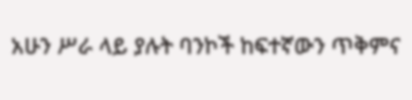አሁን ሥራ ላይ ያሉት ባንኮች ከፍተኛውን ጥቅምና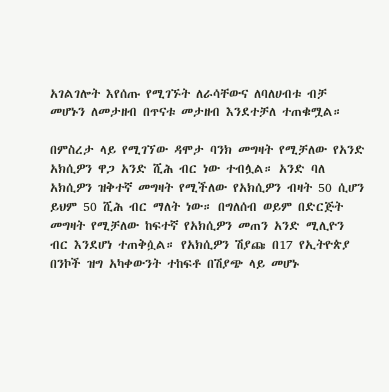አገልገሎት እየሰጡ የሚገኙት ለራሳቸውና ለባለሀብቱ ብቻ መሆኑን ለመታዘብ በጥናቱ መታዘብ እንደተቻለ ተጠቁሟል።

በምስረታ ላይ የሚገኘው ዳሞታ ባንክ መግዛት የሚቻለው የአንድ አክሲዎን ዋጋ አንድ ሺሕ ብር ነው ተብሏል። አንድ ባለ አክሲዎን ዝቅተኛ መግዛት የሚችለው የአክሲዎን ብዛት 50 ሲሆን ይህም 50 ሺሕ ብር ማለት ነው። በግለሰብ ወይም በድርጅት መግዛት የሚቻለው ከፍተኛ የአክሲዎን መጠን አንድ ሚሊዮን ብር እንደሆነ ተጠቅሷል። የአክሲዎን ሽያጩ በ17 የኢትዮጵያ በንኮች ዝግ አካቀውንት ተከፍቶ በሽያጭ ላይ መሆኑ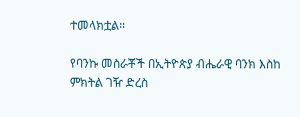ተመላክቷል።

የባንኩ መስራቾች በኢትዮጵያ ብሔራዊ ባንክ እስከ ምክትል ገዥ ድረስ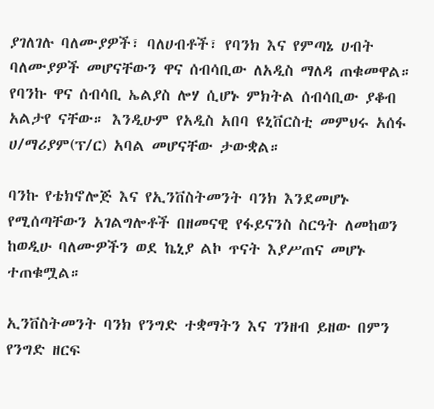ያገለገሉ ባለሙያዎች፣ ባለሀብቶች፣ የባንክ እና የምጣኔ ሀብት ባለሙያዎች መሆናቸውን ዋና ሰብሳቢው ለአዲስ ማለዳ ጠቁመዋል። የባንኩ ዋና ሰብሳቢ ኤልያስ ሎሃ ሲሆኑ ምክትል ሰብሳቢው ያቆብ አልታየ ናቸው። እንዲሁም የአዲስ አበባ ዩኒቨርስቲ መምህሩ አሰፋ ሀ/ማሪያም(ፕ/ር) አባል መሆናቸው ታውቋል።

ባንኩ የቴክኖሎጅ እና የኢንቨስትመንት ባንክ እንደመሆኑ የሚሰጣቸውን አገልግሎቶች በዘመናዊ የፋይናንስ ስርዓት ለመከወን ከወዲሁ ባለሙዎችን ወደ ኬኒያ ልኮ ጥናት እያሥጠና መሆኑ ተጠቁሟል።

ኢንቨስትመንት ባንክ የንግድ ተቋማትን እና ገንዘብ ይዘው በምን የንግድ ዘርፍ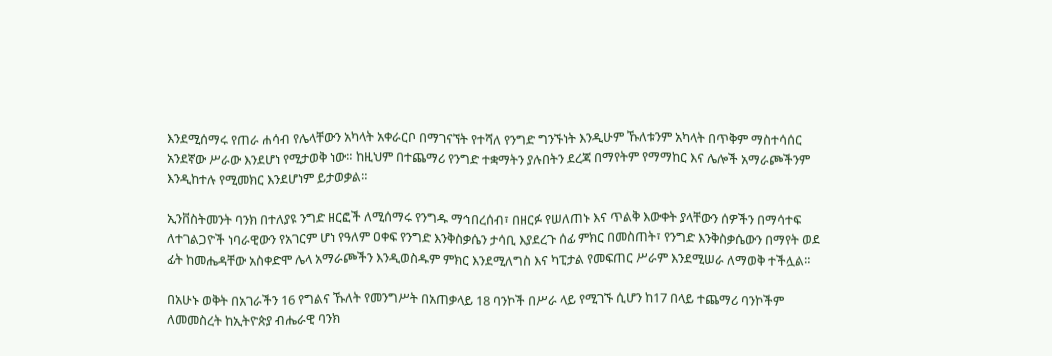እንደሚሰማሩ የጠራ ሐሳብ የሌላቸውን አካላት አቀራርቦ በማገናኘት የተሻለ የንግድ ግንኙነት እንዲሁም ኹለቱንም አካላት በጥቅም ማስተሳሰር አንደኛው ሥራው እንደሆነ የሚታወቅ ነው። ከዚህም በተጨማሪ የንግድ ተቋማትን ያሉበትን ደረጃ በማየትም የማማከር እና ሌሎች አማራጮችንም እንዲከተሉ የሚመክር እንደሆነም ይታወቃል።

ኢንቨስትመንት ባንክ በተለያዩ ንግድ ዘርፎች ለሚሰማሩ የንግዱ ማኅበረሰብ፣ በዘርፉ የሠለጠኑ እና ጥልቅ እውቀት ያላቸውን ሰዎችን በማሳተፍ ለተገልጋዮች ነባራዊውን የአገርም ሆነ የዓለም ዐቀፍ የንግድ እንቅስቃሴን ታሳቢ እያደረጉ ሰፊ ምክር በመስጠት፣ የንግድ እንቅስቃሴውን በማየት ወደ ፊት ከመሔዳቸው አስቀድሞ ሌላ አማራጮችን እንዲወስዱም ምክር እንደሚለግስ እና ካፒታል የመፍጠር ሥራም እንደሚሠራ ለማወቅ ተችሏል።

በአሁኑ ወቅት በአገራችን 16 የግልና ኹለት የመንግሥት በአጠቃላይ 18 ባንኮች በሥራ ላይ የሚገኙ ሲሆን ከ17 በላይ ተጨማሪ ባንኮችም ለመመስረት ከኢትዮጵያ ብሔራዊ ባንክ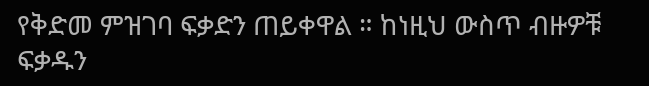የቅድመ ምዝገባ ፍቃድን ጠይቀዋል ። ከነዚህ ውስጥ ብዙዎቹ ፍቃዱን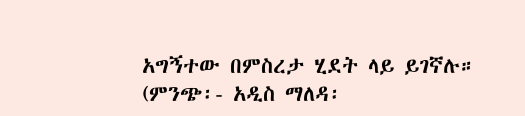አግኝተው በምስረታ ሂደት ላይ ይገኛሉ። (ምንጭ፡- አዲስ ማለዳ፡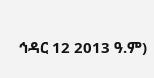ኅዳር 12 2013 ዓ.ም)